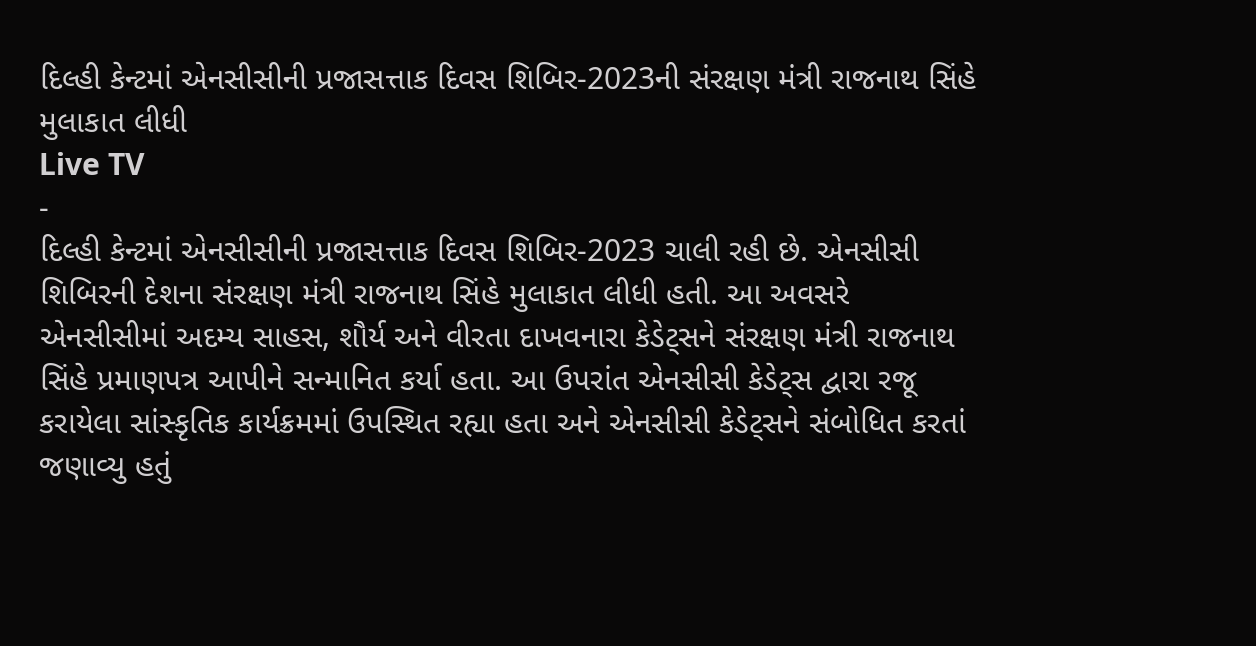દિલ્હી કેન્ટમાં એનસીસીની પ્રજાસત્તાક દિવસ શિબિર-2023ની સંરક્ષણ મંત્રી રાજનાથ સિંહે મુલાકાત લીધી
Live TV
-
દિલ્હી કેન્ટમાં એનસીસીની પ્રજાસત્તાક દિવસ શિબિર-2023 ચાલી રહી છે. એનસીસી શિબિરની દેશના સંરક્ષણ મંત્રી રાજનાથ સિંહે મુલાકાત લીધી હતી. આ અવસરે એનસીસીમાં અદમ્ય સાહસ, શૌર્ય અને વીરતા દાખવનારા કેડેટ્સને સંરક્ષણ મંત્રી રાજનાથ સિંહે પ્રમાણપત્ર આપીને સન્માનિત કર્યા હતા. આ ઉપરાંત એનસીસી કેડેટ્સ દ્વારા રજૂ કરાયેલા સાંસ્કૃતિક કાર્યક્રમમાં ઉપસ્થિત રહ્યા હતા અને એનસીસી કેડેટ્સને સંબોધિત કરતાં જણાવ્યુ હતું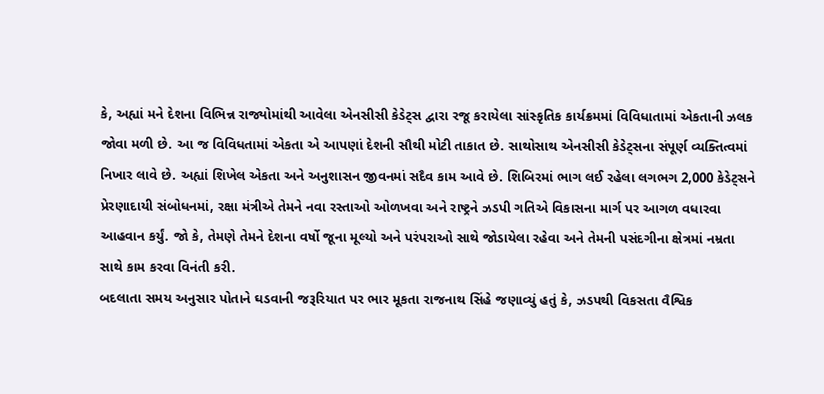કે, અહ્યાં મને દેશના વિભિન્ન રાજ્યોમાંથી આવેલા એનસીસી કેડેટ્સ દ્વારા રજૂ કરાયેલા સાંસ્કૃતિક કાર્યક્રમમાં વિવિધાતામાં એકતાની ઝલક જોવા મળી છે. આ જ વિવિધતામાં એકતા એ આપણાં દેશની સૌથી મોટી તાકાત છે. સાથોસાથ એનસીસી કેડેટ્સના સંપૂર્ણ વ્યક્તિત્વમાં નિખાર લાવે છે. અહ્યાં શિખેલ એકતા અને અનુશાસન જીવનમાં સદૈવ કામ આવે છે. શિબિરમાં ભાગ લઈ રહેલા લગભગ 2,000 કેડેટ્સને પ્રેરણાદાયી સંબોધનમાં, રક્ષા મંત્રીએ તેમને નવા રસ્તાઓ ઓળખવા અને રાષ્ટ્રને ઝડપી ગતિએ વિકાસના માર્ગ પર આગળ વધારવા આહવાન કર્યું. જો કે, તેમણે તેમને દેશના વર્ષો જૂના મૂલ્યો અને પરંપરાઓ સાથે જોડાયેલા રહેવા અને તેમની પસંદગીના ક્ષેત્રમાં નમ્રતા સાથે કામ કરવા વિનંતી કરી.
બદલાતા સમય અનુસાર પોતાને ઘડવાની જરૂરિયાત પર ભાર મૂકતા રાજનાથ સિંહે જણાવ્યું હતું કે, ઝડપથી વિકસતા વૈશ્વિક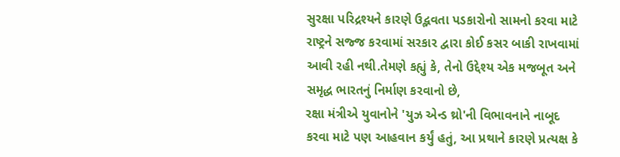સુરક્ષા પરિદ્રશ્યને કારણે ઉદ્ભવતા પડકારોનો સામનો કરવા માટે રાષ્ટ્રને સજ્જ કરવામાં સરકાર દ્વારા કોઈ કસર બાકી રાખવામાં આવી રહી નથી.તેમણે કહ્યું કે, તેનો ઉદ્દેશ્ય એક મજબૂત અને સમૃદ્ધ ભારતનું નિર્માણ કરવાનો છે,
રક્ષા મંત્રીએ યુવાનોને 'યુઝ એન્ડ થ્રો'ની વિભાવનાને નાબૂદ કરવા માટે પણ આહવાન કર્યું હતું, આ પ્રથાને કારણે પ્રત્યક્ષ કે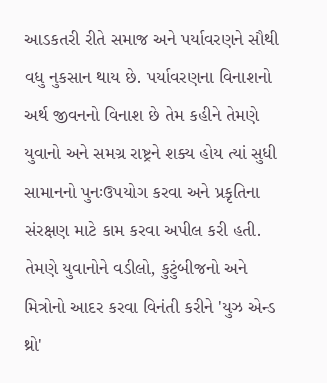આડકતરી રીતે સમાજ અને પર્યાવરણને સૌથી વધુ નુકસાન થાય છે. પર્યાવરણના વિનાશનો અર્થ જીવનનો વિનાશ છે તેમ કહીને તેમણે યુવાનો અને સમગ્ર રાષ્ટ્રને શક્ય હોય ત્યાં સુધી સામાનનો પુનઃઉપયોગ કરવા અને પ્રકૃતિના સંરક્ષણ માટે કામ કરવા અપીલ કરી હતી. તેમણે યુવાનોને વડીલો, કુટુંબીજનો અને મિત્રોનો આદર કરવા વિનંતી કરીને 'યુઝ એન્ડ થ્રો'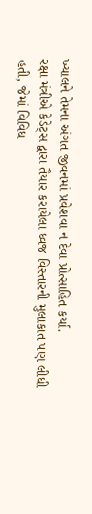ખ્યાલને તેમના અંગત જીવનમાં પ્રવેશવા ન દેવા પ્રોત્સાહિત કર્યા.
રક્ષા મંત્રીએ કેડેટ્સ દ્વારા તૈયાર કરાયેલા ધ્વજ વિસ્તારની મુલાકાત પણ લીધી હતી, જેમાં વિવિધ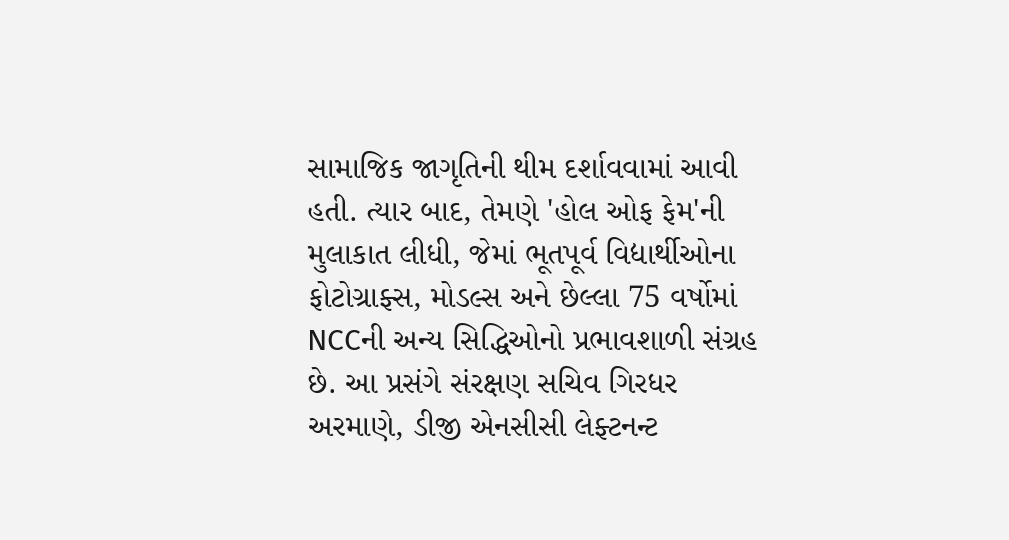સામાજિક જાગૃતિની થીમ દર્શાવવામાં આવી હતી. ત્યાર બાદ, તેમણે 'હોલ ઓફ ફેમ'ની મુલાકાત લીધી, જેમાં ભૂતપૂર્વ વિદ્યાર્થીઓના ફોટોગ્રાફ્સ, મોડલ્સ અને છેલ્લા 75 વર્ષોમાં NCCની અન્ય સિદ્ધિઓનો પ્રભાવશાળી સંગ્રહ છે. આ પ્રસંગે સંરક્ષણ સચિવ ગિરધર અરમાણે, ડીજી એનસીસી લેફ્ટનન્ટ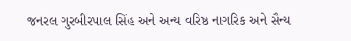જનરલ ગુરબીરપાલ સિંહ અને અન્ય વરિષ્ઠ નાગરિક અને સૈન્ય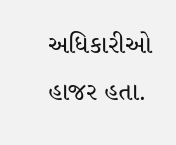અધિકારીઓ હાજર હતા.